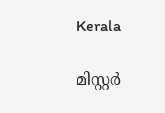Kerala

മിസ്റ്റര്‍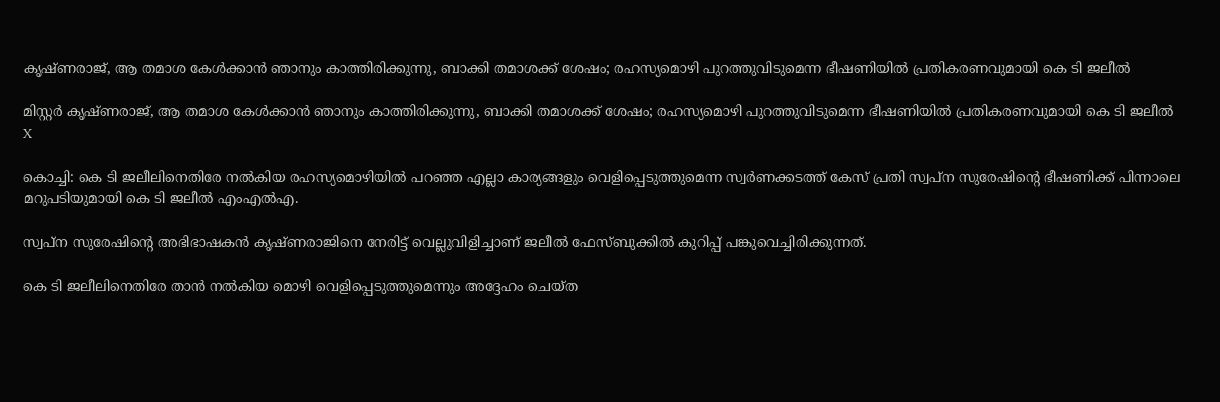കൃഷ്ണരാജ്, ആ തമാശ കേള്‍ക്കാന്‍ ഞാനും കാത്തിരിക്കുന്നു, ബാക്കി തമാശക്ക് ശേഷം; രഹസ്യമൊഴി പുറത്തുവിടുമെന്ന ഭീഷണിയില്‍ പ്രതികരണവുമായി കെ ടി ജലീല്‍

മിസ്റ്റര്‍ കൃഷ്ണരാജ്, ആ തമാശ കേള്‍ക്കാന്‍ ഞാനും കാത്തിരിക്കുന്നു, ബാക്കി തമാശക്ക് ശേഷം; രഹസ്യമൊഴി പുറത്തുവിടുമെന്ന ഭീഷണിയില്‍ പ്രതികരണവുമായി കെ ടി ജലീല്‍
X

കൊച്ചി: കെ ടി ജലീലിനെതിരേ നല്‍കിയ രഹസ്യമൊഴിയില്‍ പറഞ്ഞ എല്ലാ കാര്യങ്ങളും വെളിപ്പെടുത്തുമെന്ന സ്വര്‍ണക്കടത്ത് കേസ് പ്രതി സ്വപ്ന സുരേഷിന്റെ ഭീഷണിക്ക് പിന്നാലെ മറുപടിയുമായി കെ ടി ജലീല്‍ എംഎല്‍എ.

സ്വപ്‌ന സുരേഷിന്റെ അഭിഭാഷകന്‍ കൃഷ്ണരാജിനെ നേരിട്ട് വെല്ലുവിളിച്ചാണ് ജലീല്‍ ഫേസ്ബുക്കില്‍ കുറിപ്പ് പങ്കുവെച്ചിരിക്കുന്നത്.

കെ ടി ജലീലിനെതിരേ താന്‍ നല്‍കിയ മൊഴി വെളിപ്പെടുത്തുമെന്നും അദ്ദേഹം ചെയ്ത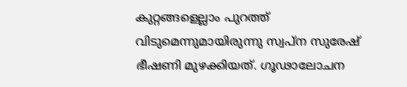കുറ്റങ്ങളെല്ലാം പുറത്ത് വിടുമെന്നുമായിരുന്നു സ്വപ്‌ന സുരേഷ് ഭീഷണി മുഴക്കിയത്. ഗൂഢാലോചന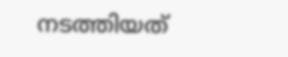നടത്തിയത്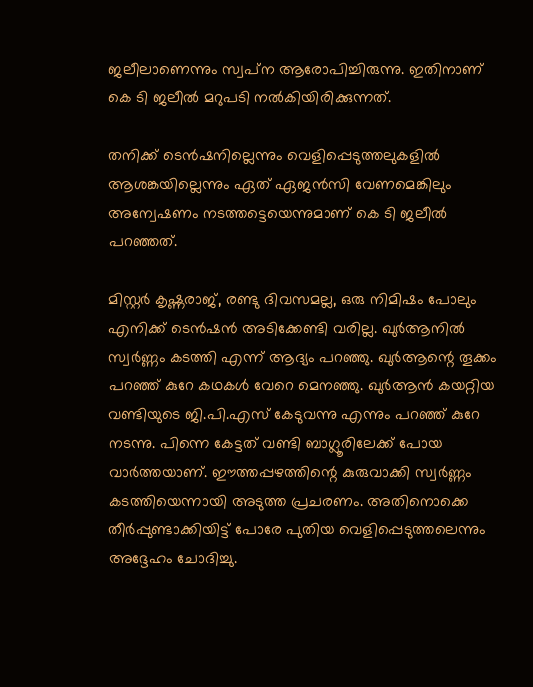ജലീലാണെന്നും സ്വപ്‌ന ആരോപിച്ചിരുന്നു. ഇതിനാണ് കെ ടി ജലീല്‍ മറുപടി നല്‍കിയിരിക്കുന്നത്.

തനിക്ക് ടെന്‍ഷനില്ലെന്നും വെളിപ്പെടുത്തലുകളില്‍ ആശങ്കയില്ലെന്നും ഏത് ഏജന്‍സി വേണമെങ്കിലും അന്വേഷണം നടത്തട്ടെയെന്നുമാണ് കെ ടി ജലീല്‍ പറഞ്ഞത്.

മിസ്റ്റര്‍ കൃഷ്ണരാജ്, രണ്ടു ദിവസമല്ല, ഒരു നിമിഷം പോലും എനിക്ക് ടെന്‍ഷന്‍ അടിക്കേണ്ടി വരില്ല. ഖുര്‍ആനില്‍ സ്വര്‍ണ്ണം കടത്തി എന്ന് ആദ്യം പറഞ്ഞു. ഖുര്‍ആന്റെ തൂക്കം പറഞ്ഞ് കുറേ കഥകള്‍ വേറെ മെനഞ്ഞു. ഖുര്‍ആന്‍ കയറ്റിയ വണ്ടിയുടെ ജി.പി.എസ് കേടുവന്നു എന്നും പറഞ്ഞ് കുറേ നടന്നു. പിന്നെ കേട്ടത് വണ്ടി ബാഗ്ലൂരിലേക്ക് പോയ വാര്‍ത്തയാണ്. ഈത്തപ്പഴത്തിന്റെ കുരുവാക്കി സ്വര്‍ണ്ണം കടത്തിയെന്നായി അടുത്ത പ്രചരണം. അതിനൊക്കെ തീര്‍പ്പുണ്ടാക്കിയിട്ട് പോരേ പുതിയ വെളിപ്പെടുത്തലെന്നും അദ്ദേഹം ചോദിച്ചു.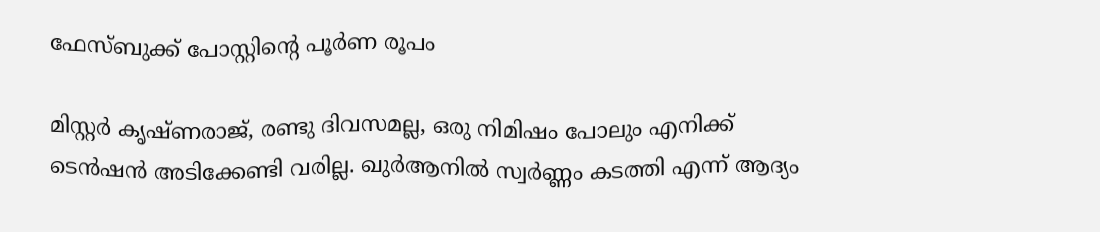ഫേസ്ബുക്ക് പോസ്റ്റിന്റെ പൂര്‍ണ രൂപം

മിസ്റ്റര്‍ കൃഷ്ണരാജ്, രണ്ടു ദിവസമല്ല, ഒരു നിമിഷം പോലും എനിക്ക് ടെന്‍ഷന്‍ അടിക്കേണ്ടി വരില്ല. ഖുര്‍ആനില്‍ സ്വര്‍ണ്ണം കടത്തി എന്ന് ആദ്യം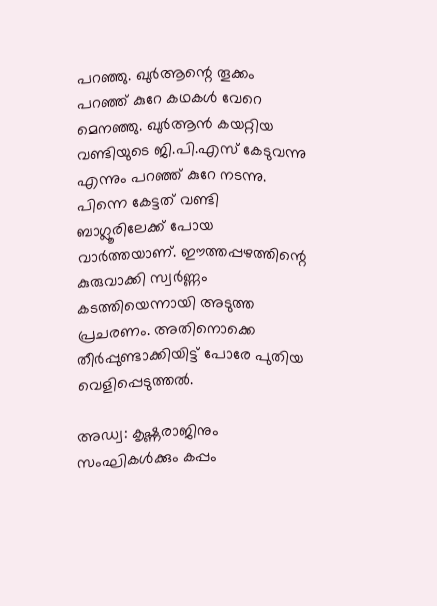പറഞ്ഞു. ഖുര്‍ആന്റെ തൂക്കം പറഞ്ഞ് കുറേ കഥകള്‍ വേറെ മെനഞ്ഞു. ഖുര്‍ആന്‍ കയറ്റിയ വണ്ടിയുടെ ജി.പി.എസ് കേടുവന്നു എന്നും പറഞ്ഞ് കുറേ നടന്നു. പിന്നെ കേട്ടത് വണ്ടി ബാഗ്ലൂരിലേക്ക് പോയ വാര്‍ത്തയാണ്. ഈത്തപ്പഴത്തിന്റെ കുരുവാക്കി സ്വര്‍ണ്ണം കടത്തിയെന്നായി അടുത്ത പ്രചരണം. അതിനൊക്കെ തീര്‍പ്പുണ്ടാക്കിയിട്ട് പോരേ പുതിയ വെളിപ്പെടുത്തല്‍.

അഡ്വ: കൃഷ്ണരാജിനും സംഘികള്‍ക്കും കപ്പം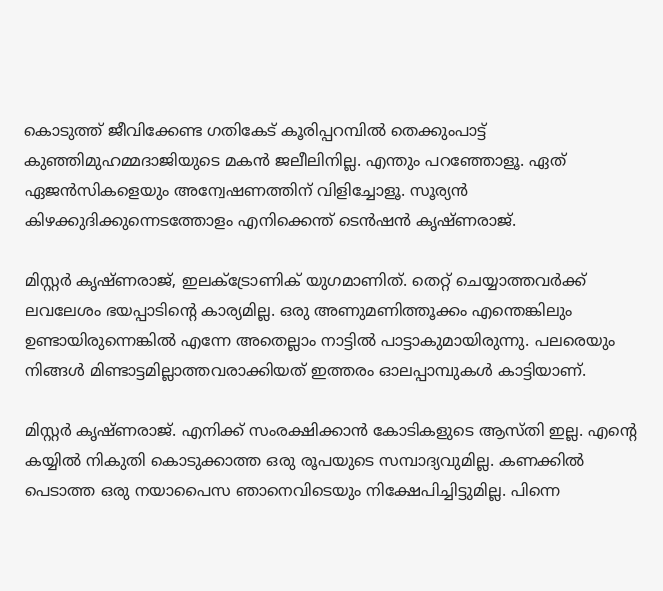കൊടുത്ത് ജീവിക്കേണ്ട ഗതികേട് കൂരിപ്പറമ്പില്‍ തെക്കുംപാട്ട് കുഞ്ഞിമുഹമ്മദാജിയുടെ മകന്‍ ജലീലിനില്ല. എന്തും പറഞ്ഞോളൂ. ഏത് ഏജന്‍സികളെയും അന്വേഷണത്തിന് വിളിച്ചോളൂ. സൂര്യന്‍ കിഴക്കുദിക്കുന്നെടത്തോളം എനിക്കെന്ത് ടെന്‍ഷന്‍ കൃഷ്ണരാജ്.

മിസ്റ്റര്‍ കൃഷ്ണരാജ്, ഇലക്ട്രോണിക് യുഗമാണിത്. തെറ്റ് ചെയ്യാത്തവര്‍ക്ക് ലവലേശം ഭയപ്പാടിന്റെ കാര്യമില്ല. ഒരു അണുമണിത്തൂക്കം എന്തെങ്കിലും ഉണ്ടായിരുന്നെങ്കില്‍ എന്നേ അതെല്ലാം നാട്ടില്‍ പാട്ടാകുമായിരുന്നു. പലരെയും നിങ്ങള്‍ മിണ്ടാട്ടമില്ലാത്തവരാക്കിയത് ഇത്തരം ഓലപ്പാമ്പുകള്‍ കാട്ടിയാണ്.

മിസ്റ്റര്‍ കൃഷ്ണരാജ്. എനിക്ക് സംരക്ഷിക്കാന്‍ കോടികളുടെ ആസ്തി ഇല്ല. എന്റെ കയ്യില്‍ നികുതി കൊടുക്കാത്ത ഒരു രൂപയുടെ സമ്പാദ്യവുമില്ല. കണക്കില്‍ പെടാത്ത ഒരു നയാപൈസ ഞാനെവിടെയും നിക്ഷേപിച്ചിട്ടുമില്ല. പിന്നെ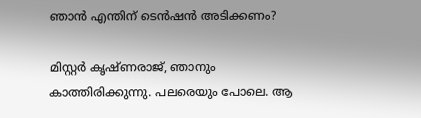ഞാന്‍ എന്തിന് ടെന്‍ഷന്‍ അടിക്കണം?

മിസ്റ്റര്‍ കൃഷ്ണരാജ്, ഞാനും കാത്തിരിക്കുന്നു. പലരെയും പോലെ. ആ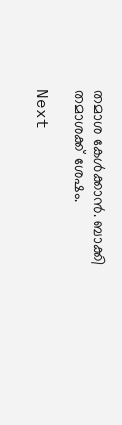തമാശ കേള്‍ക്കാന്‍. ബാക്കി തമാശക്ക് ശേഷം.

Next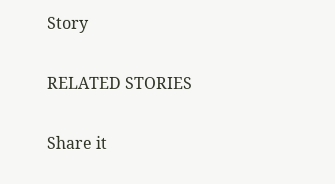Story

RELATED STORIES

Share it